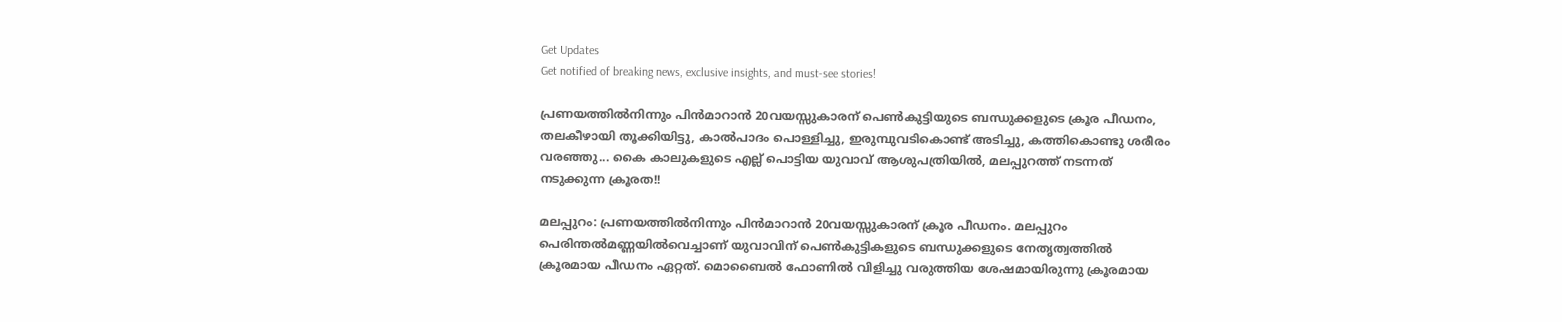Get Updates
Get notified of breaking news, exclusive insights, and must-see stories!

പ്രണയത്തില്‍നിന്നും പിന്‍മാറാന്‍ 20വയസ്സുകാരന് പെണ്‍കുട്ടിയുടെ ബന്ധുക്കളുടെ ക്രൂര പീഡനം, തലകീഴായി തൂക്കിയിട്ടു, കാല്‍പാദം പൊള്ളിച്ചു, ഇരുമ്പുവടികൊണ്ട് അടിച്ചു, കത്തികൊണ്ടു ശരീരം വരഞ്ഞു... കൈ കാലുകളുടെ എല്ല് പൊട്ടിയ യുവാവ് ആശുപത്രിയില്‍, മലപ്പുറത്ത് നടന്നത് നടുക്കുന്ന ക്രൂരത!!

മലപ്പുറം: പ്രണയത്തില്‍നിന്നും പിന്‍മാറാന്‍ 20വയസ്സുകാരന് ക്രൂര പീഡനം. മലപ്പുറം പെരിന്തല്‍മണ്ണയില്‍വെച്ചാണ് യുവാവിന് പെണ്‍കുട്ടികളുടെ ബന്ധുക്കളുടെ നേതൃത്വത്തില്‍ ക്രൂരമായ പീഡനം ഏറ്റത്. മൊബൈല്‍ ഫോണില്‍ വിളിച്ചു വരുത്തിയ ശേഷമായിരുന്നു ക്രൂരമായ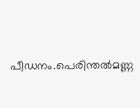പീഡനം.പെരിന്തല്‍മണ്ണ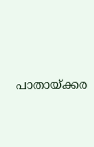പാതായ്ക്കര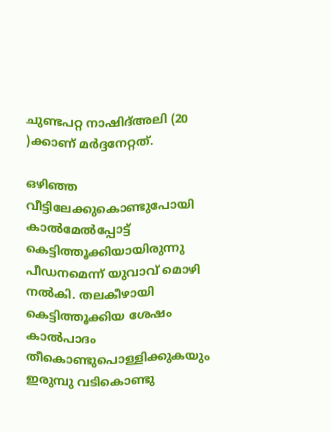ചുണ്ടപറ്റ നാഷിദ്അലി (20 )ക്കാണ് മര്‍ദ്ദനേറ്റത്.

ഒഴിഞ്ഞ വീട്ടിലേക്കുകൊണ്ടുപോയി കാല്‍മേല്‍പ്പോട്ട് കെട്ടിത്തൂക്കിയായിരുന്നു പീഡനമെന്ന് യുവാവ് മൊഴി നല്‍കി. തലകീഴായി കെട്ടിത്തൂക്കിയ ശേഷം കാല്‍പാദം തീകൊണ്ടുപൊള്ളിക്കുകയും ഇരുമ്പു വടികൊണ്ടു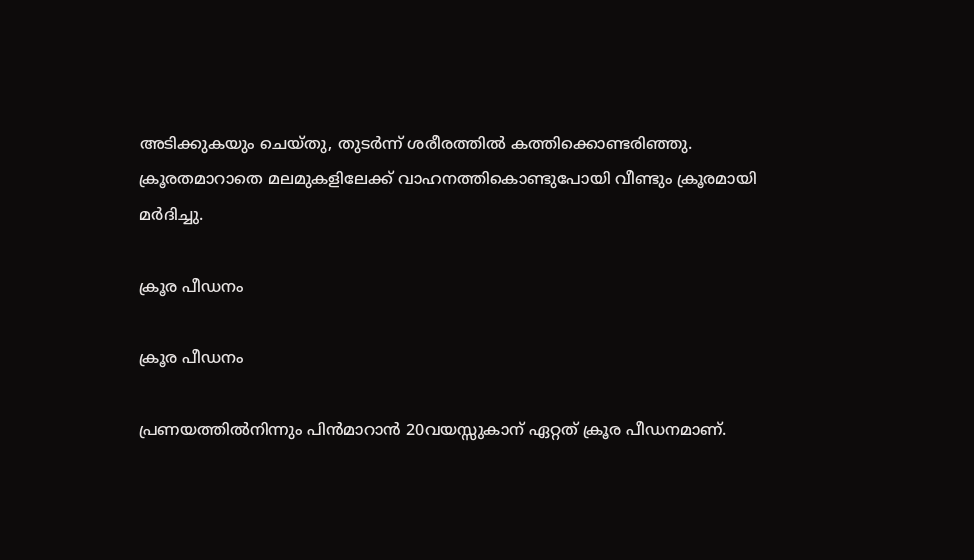അടിക്കുകയും ചെയ്തു, തുടര്‍ന്ന് ശരീരത്തില്‍ കത്തിക്കൊണ്ടരിഞ്ഞു. ക്രൂരതമാറാതെ മലമുകളിലേക്ക് വാഹനത്തികൊണ്ടുപോയി വീണ്ടും ക്രൂരമായി മര്‍ദിച്ചു.

ക്രൂര പീഡനം

ക്രൂര പീഡനം

പ്രണയത്തില്‍നിന്നും പിന്‍മാറാന്‍ 20വയസ്സുകാന് ഏറ്റത് ക്രൂര പീഡനമാണ്.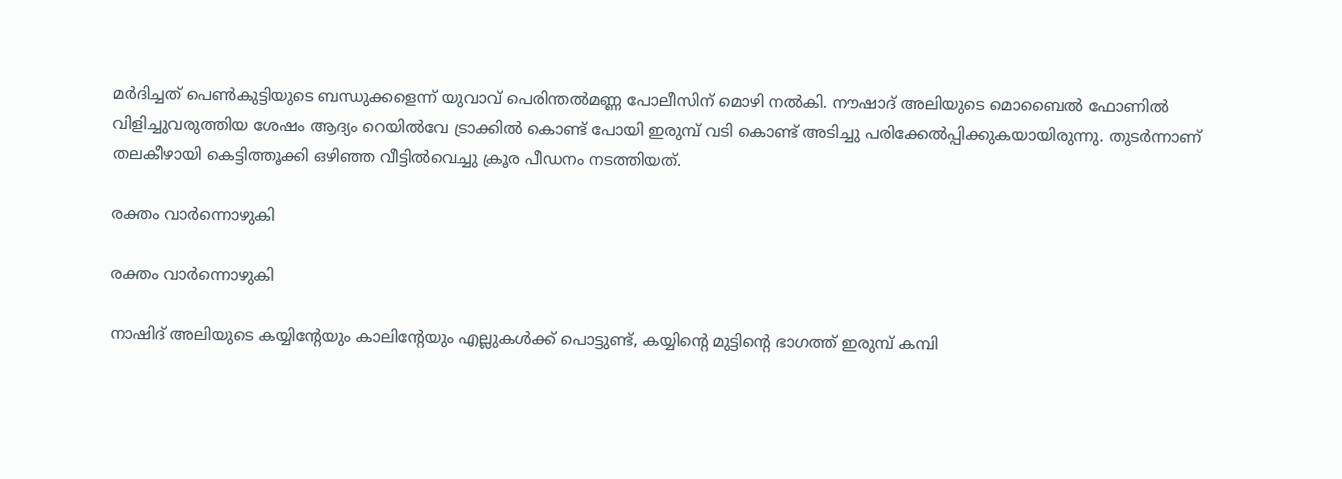മര്‍ദിച്ചത് പെണ്‍കുട്ടിയുടെ ബന്ധുക്കളെന്ന് യുവാവ് പെരിന്തല്‍മണ്ണ പോലീസിന് മൊഴി നല്‍കി. നൗഷാദ് അലിയുടെ മൊബൈല്‍ ഫോണില്‍ വിളിച്ചുവരുത്തിയ ശേഷം ആദ്യം റെയില്‍വേ ട്രാക്കില്‍ കൊണ്ട് പോയി ഇരുമ്പ് വടി കൊണ്ട് അടിച്ചു പരിക്കേല്‍പ്പിക്കുകയായിരുന്നു. തുടര്‍ന്നാണ് തലകീഴായി കെട്ടിത്തൂക്കി ഒഴിഞ്ഞ വീട്ടില്‍വെച്ചു ക്രൂര പീഡനം നടത്തിയത്.

രക്തം വാർന്നൊഴുകി

രക്തം വാർന്നൊഴുകി

നാഷിദ് അലിയുടെ കയ്യിന്റേയും കാലിന്റേയും എല്ലുകള്‍ക്ക് പൊട്ടുണ്ട്, കയ്യിന്റെ മുട്ടിന്റെ ഭാഗത്ത് ഇരുമ്പ് കമ്പി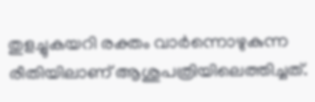തുളച്ചുകയറി രക്തം വാര്‍ന്നൊഴുകുന്ന രീതിയിലാണ് ആശുപത്രിയിലെത്തിച്ചത്.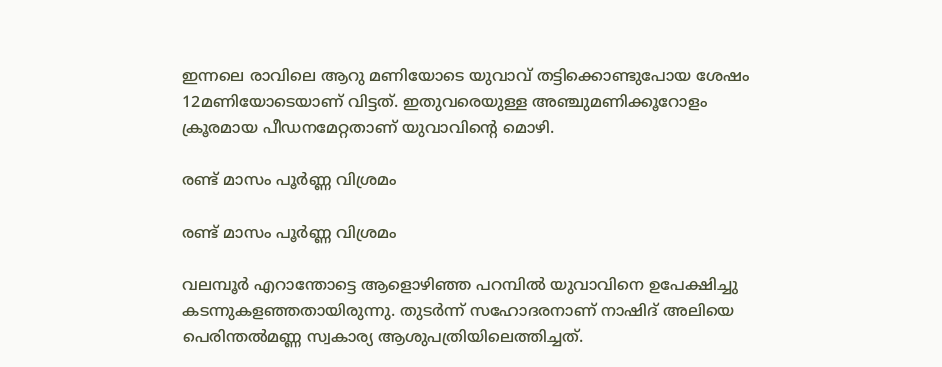ഇന്നലെ രാവിലെ ആറു മണിയോടെ യുവാവ് തട്ടിക്കൊണ്ടുപോയ ശേഷം 12മണിയോടെയാണ് വിട്ടത്. ഇതുവരെയുള്ള അഞ്ചുമണിക്കൂറോളം ക്രൂരമായ പീഡനമേറ്റതാണ് യുവാവിന്റെ മൊഴി.

രണ്ട് മാസം പൂർണ്ണ വിശ്രമം

രണ്ട് മാസം പൂർണ്ണ വിശ്രമം

വലമ്പൂര്‍ എറാന്തോട്ടെ ആളൊഴിഞ്ഞ പറമ്പില്‍ യുവാവിനെ ഉപേക്ഷിച്ചു കടന്നുകളഞ്ഞതായിരുന്നു. തുടര്‍ന്ന് സഹോദരനാണ് നാഷിദ് അലിയെ പെരിന്തല്‍മണ്ണ സ്വകാര്യ ആശുപത്രിയിലെത്തിച്ചത്.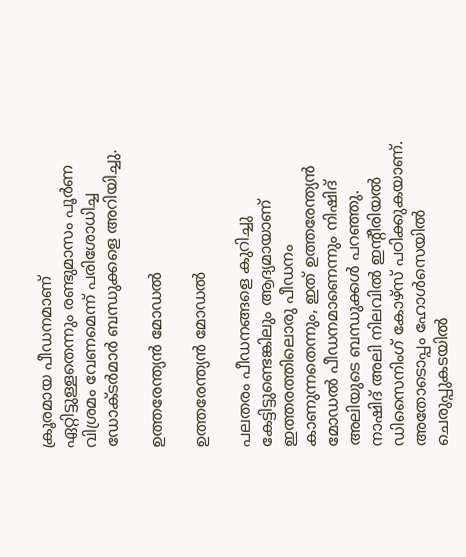ക്രൂരമായ പീഡനമാണ് ഏറ്റിട്ടുള്ളതെന്നും രണ്ടുമാസം പൂര്‍ണ വിശ്രമം വേണമെന്ന് പരിശോധിച്ച ഡോക്ടര്‍മാര്‍ ബന്ധുക്കളെ അറിയിച്ചു.

ഉത്തരേന്ത്യൻ മോഡൽ

ഉത്തരേന്ത്യൻ മോഡൽ

പലതരം പീഡനങ്ങളെ കുറിച്ചു കേട്ടിട്ടുണ്ടെങ്കിലും ആദ്യമായാണ് ഇത്തരത്തിലൊരു പീഡനം കാണുന്നതെന്നും, ഇത് ഉത്തരേന്ത്യന്‍ മോഡല്‍ പീഡനമാണെന്നും നിഷിദ് അലിയുടെ ബന്ധുക്കള്‍ പറഞ്ഞു. നാഷിദ് അലി നിലവില്‍ ഇന്റീരിയല്‍ ഡിസൈനിംഗ് കോഴ്സ് പഠിക്കുകയാണ്. അതോടൊപ്പം ഹോള്‍സെയില്‍ ചെരുപ്പുകടയില്‍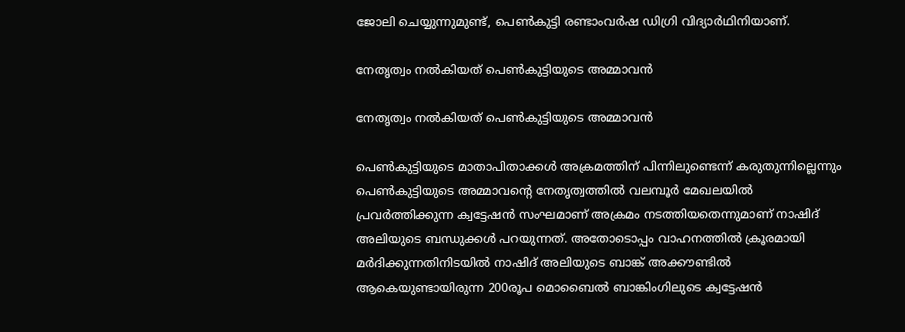ജോലി ചെയ്യുന്നുമുണ്ട്, പെണ്‍കുട്ടി രണ്ടാംവര്‍ഷ ഡിഗ്രി വിദ്യാര്‍ഥിനിയാണ്.

നേതൃത്വം നൽകിയത് പെൺകുട്ടിയുടെ അമ്മാവൻ

നേതൃത്വം നൽകിയത് പെൺകുട്ടിയുടെ അമ്മാവൻ

പെണ്‍കുട്ടിയുടെ മാതാപിതാക്കള്‍ അക്രമത്തിന് പിന്നിലുണ്ടെന്ന് കരുതുന്നില്ലെന്നും പെണ്‍കുട്ടിയുടെ അമ്മാവന്റെ നേതൃത്വത്തില്‍ വലമ്പൂര്‍ മേഖലയില്‍ പ്രവര്‍ത്തിക്കുന്ന ക്വട്ടേഷന്‍ സംഘമാണ് അക്രമം നടത്തിയതെന്നുമാണ് നാഷിദ് അലിയുടെ ബന്ധുക്കള്‍ പറയുന്നത്. അതോടൊപ്പം വാഹനത്തില്‍ ക്രൂരമായി മര്‍ദിക്കുന്നതിനിടയില്‍ നാഷിദ് അലിയുടെ ബാങ്ക് അക്കൗണ്ടില്‍ ആകെയുണ്ടായിരുന്ന 200രൂപ മൊബൈല്‍ ബാങ്കിംഗിലുടെ ക്വട്ടേഷന്‍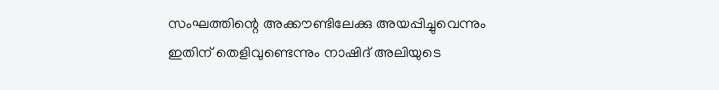സംഘത്തിന്റെ അക്കൗണ്ടിലേക്കു അയപ്പിച്ചുവെന്നും ഇതിന് തെളിവുണ്ടെന്നും നാഷിദ് അലിയുടെ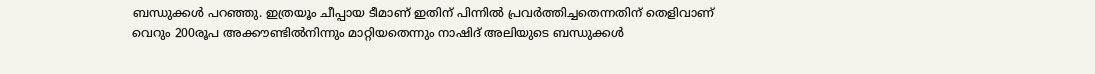ബന്ധുക്കള്‍ പറഞ്ഞു. ഇത്രയൂം ചീപ്പായ ടീമാണ് ഇതിന് പിന്നില്‍ പ്രവര്‍ത്തിച്ചതെന്നതിന് തെളിവാണ് വെറും 200രൂപ അക്കൗണ്ടില്‍നിന്നും മാറ്റിയതെന്നും നാഷിദ് അലിയുടെ ബന്ധുക്കള്‍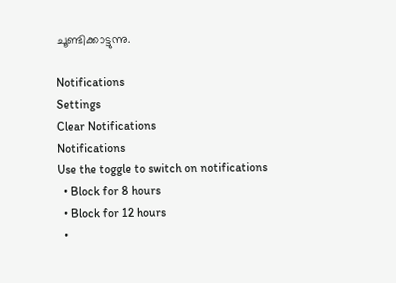ചൂണ്ടിക്കാട്ടുന്നു.

Notifications
Settings
Clear Notifications
Notifications
Use the toggle to switch on notifications
  • Block for 8 hours
  • Block for 12 hours
  •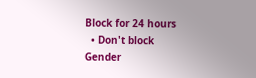Block for 24 hours
  • Don't block
Gender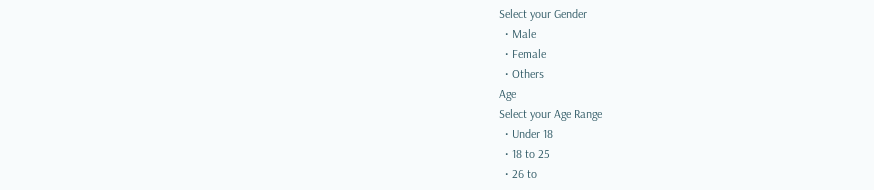Select your Gender
  • Male
  • Female
  • Others
Age
Select your Age Range
  • Under 18
  • 18 to 25
  • 26 to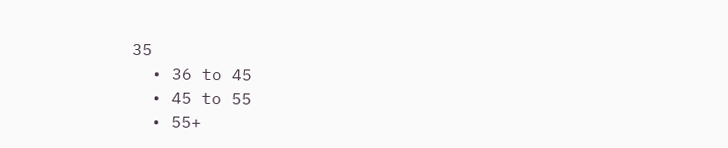35
  • 36 to 45
  • 45 to 55
  • 55+